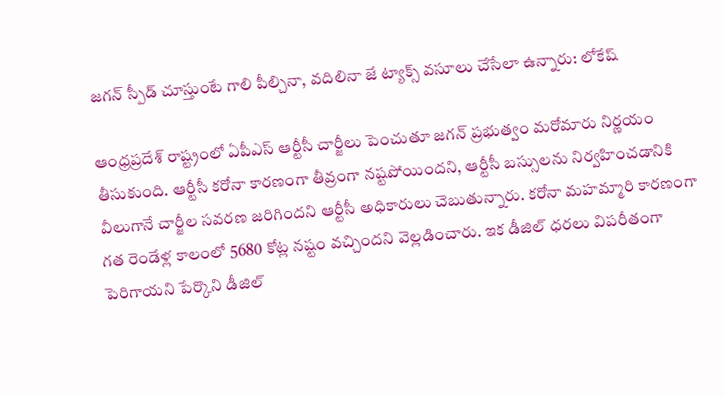జగన్ స్పీడ్ చూస్తుంటే గాలి పీల్చినా, వదిలినా జే ట్యాక్స్ వసూలు చేసేలా ఉన్నారు: లోకేష్

ఆంధ్రప్రదేశ్ రాష్ట్రంలో ఏపీఎస్ ఆర్టీసీ చార్జీలు పెంచుతూ జగన్ ప్రభుత్వం మరోమారు నిర్ణయం తీసుకుంది. ఆర్టీసీ కరోనా కారణంగా తీవ్రంగా నష్టపోయిందని, ఆర్టీసీ బస్సులను నిర్వహించడానికి వీలుగానే చార్జీల సవరణ జరిగిందని ఆర్టీసీ అధికారులు చెబుతున్నారు. కరోనా మహమ్మారి కారణంగా గత రెండేళ్ల కాలంలో 5680 కోట్ల నష్టం వచ్చిందని వెల్లడించారు. ఇక డీజిల్ ధరలు విపరీతంగా పెరిగాయని పేర్కొని డీజిల్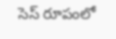సెస్ రూపంలో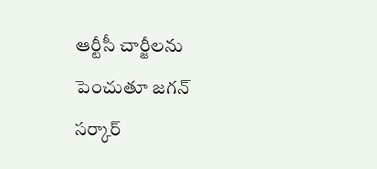ఆర్టీసీ చార్జీలను పెంచుతూ జగన్ సర్కార్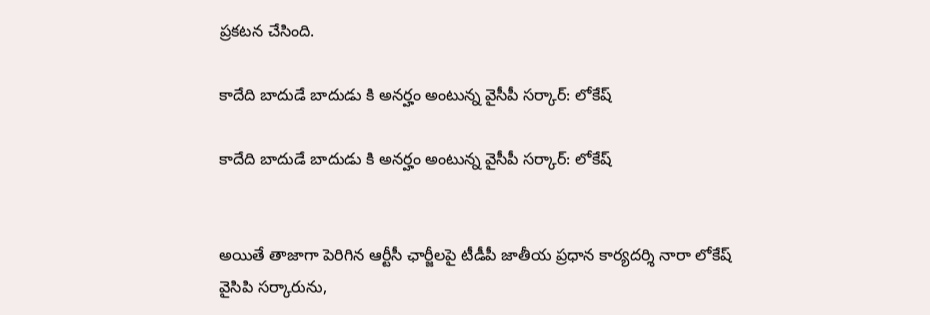ప్రకటన చేసింది.

కాదేది బాదుడే బాదుడు కి అనర్హం అంటున్న వైసీపీ సర్కార్: లోకేష్

కాదేది బాదుడే బాదుడు కి అనర్హం అంటున్న వైసీపీ సర్కార్: లోకేష్


అయితే తాజాగా పెరిగిన ఆర్టీసీ ఛార్జీలపై టీడీపీ జాతీయ ప్రధాన కార్యదర్శి నారా లోకేష్ వైసిపి సర్కారును,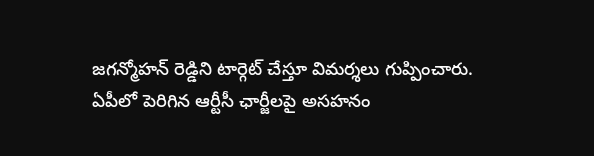జగన్మోహన్ రెడ్డిని టార్గెట్ చేస్తూ విమర్శలు గుప్పించారు. ఏపీలో పెరిగిన ఆర్టీసీ ఛార్జీలపై అసహనం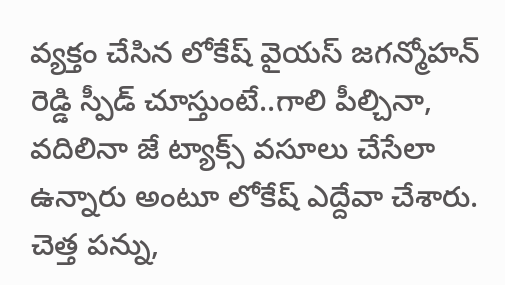వ్యక్తం చేసిన లోకేష్ వైయస్ జగన్మోహన్ రెడ్డి స్పీడ్ చూస్తుంటే..గాలి పీల్చినా, వదిలినా జే ట్యాక్స్ వసూలు చేసేలా ఉన్నారు అంటూ లోకేష్ ఎద్దేవా చేశారు. చెత్త పన్ను,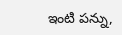ఇంటి పన్ను,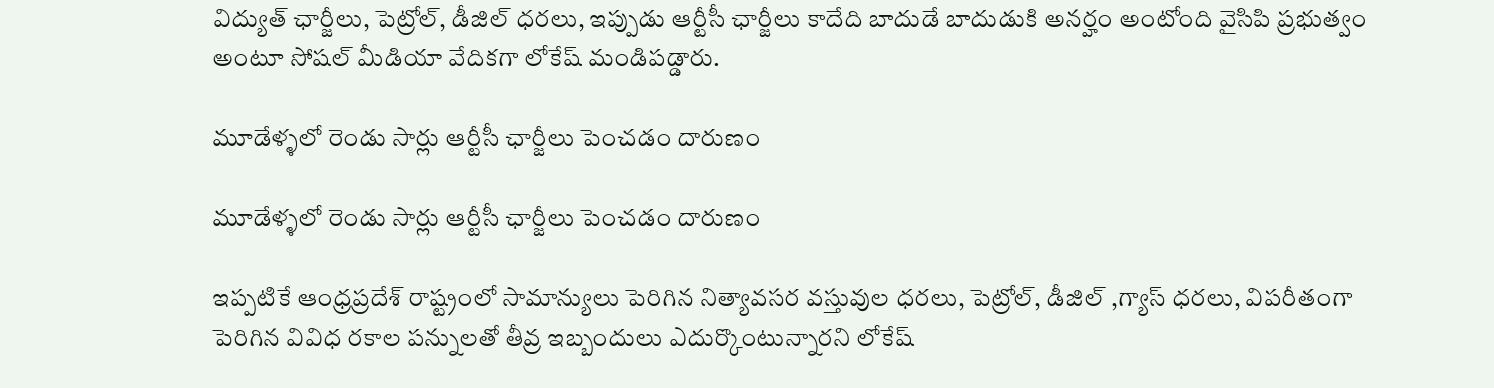విద్యుత్ ఛార్జీలు, పెట్రోల్, డీజిల్ ధరలు, ఇప్పుడు ఆర్టీసీ ఛార్జీలు కాదేది బాదుడే బాదుడుకి అనర్హం అంటోంది వైసిపి ప్రభుత్వం అంటూ సోషల్ మీడియా వేదికగా లోకేష్ మండిపడ్డారు.

మూడేళ్ళలో రెండు సార్లు ఆర్టీసీ ఛార్జీలు పెంచడం దారుణం

మూడేళ్ళలో రెండు సార్లు ఆర్టీసీ ఛార్జీలు పెంచడం దారుణం

ఇప్పటికే ఆంధ్రప్రదేశ్ రాష్ట్రంలో సామాన్యులు పెరిగిన నిత్యావసర వస్తువుల ధరలు, పెట్రోల్, డీజిల్ ,గ్యాస్ ధరలు, విపరీతంగా పెరిగిన వివిధ రకాల పన్నులతో తీవ్ర ఇబ్బందులు ఎదుర్కొంటున్నారని లోకేష్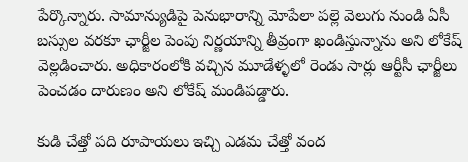పేర్కొన్నారు. సామాన్యుడిపై పెనుభారాన్ని మోపేలా పల్లె వెలుగు నుండి ఏసీ బస్సుల వరకూ ఛార్జీల పెంపు నిర్ణయాన్ని తీవ్రంగా ఖండిస్తున్నాను అని లోకేష్ వెల్లడించారు. అధికారంలోకి వచ్చిన మూడేళ్ళలో రెండు సార్లు ఆర్టీసీ ఛార్జీలు పెంచడం దారుణం అని లోకేష్ మండిపడ్డారు.

కుడి చేత్తో పది రూపాయలు ఇచ్చి ఎడమ చేత్తో వంద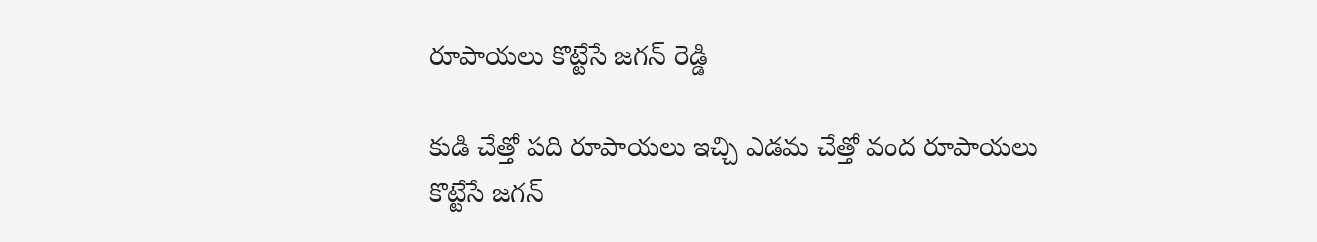రూపాయలు కొట్టేసే జగన్ రెడ్డి

కుడి చేత్తో పది రూపాయలు ఇచ్చి ఎడమ చేత్తో వంద రూపాయలు కొట్టేసే జగన్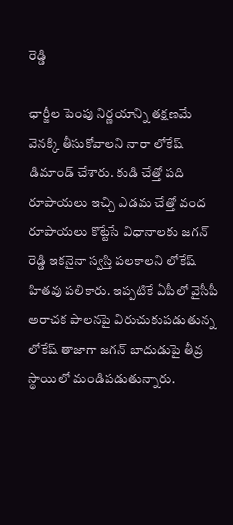రెడ్డి

ఛార్జీల పెంపు నిర్ణయాన్ని తక్షణమే వెనక్కి తీసుకోవాలని నారా లోకేష్ డిమాండ్ చేశారు. కుడి చేత్తో పది రూపాయలు ఇచ్చి ఎడమ చేత్తో వంద రూపాయలు కొట్టేసే విధానాలకు జగన్ రెడ్డి ఇకనైనా స్వస్తి పలకాలని లోకేష్ హితవు పలికారు. ఇప్పటికే ఏపీలో వైసీపీ అరాచక పాలనపై విరుచుకుపడుతున్న లోకేష్ తాజాగా జగన్ బాదుడుపై తీవ్ర స్థాయిలో మండిపడుతున్నారు.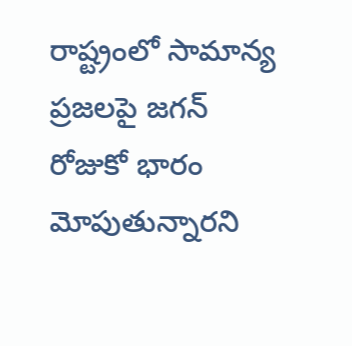రాష్ట్రంలో సామాన్య ప్రజలపై జగన్ రోజుకో భారం మోపుతున్నారని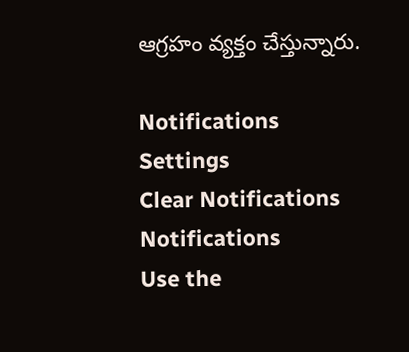ఆగ్రహం వ్యక్తం చేస్తున్నారు.

Notifications
Settings
Clear Notifications
Notifications
Use the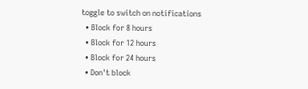toggle to switch on notifications
  • Block for 8 hours
  • Block for 12 hours
  • Block for 24 hours
  • Don't block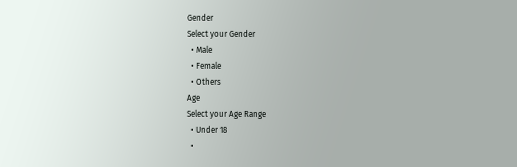Gender
Select your Gender
  • Male
  • Female
  • Others
Age
Select your Age Range
  • Under 18
  •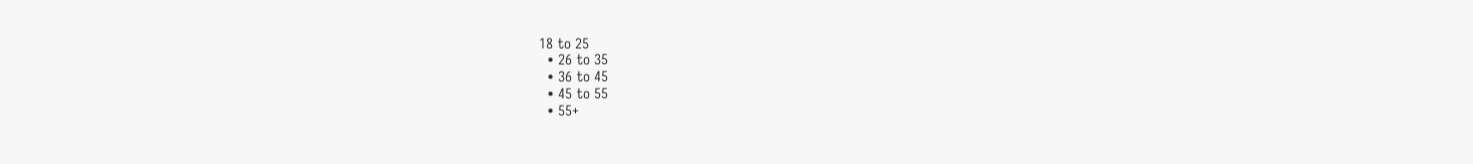18 to 25
  • 26 to 35
  • 36 to 45
  • 45 to 55
  • 55+